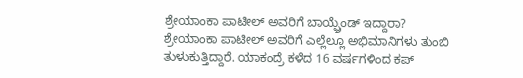ಶ್ರೇಯಾಂಕಾ ಪಾಟೀಲ್ ಅವರಿಗೆ ಬಾಯ್ಫ್ರೆಂಡ್ ಇದ್ದಾರಾ?
ಶ್ರೇಯಾಂಕಾ ಪಾಟೀಲ್ ಅವರಿಗೆ ಎಲ್ಲೆಲ್ಲೂ ಅಭಿಮಾನಿಗಳು ತುಂಬಿ ತುಳುಕುತ್ತಿದ್ದಾರೆ. ಯಾಕಂದ್ರೆ ಕಳೆದ 16 ವರ್ಷಗಳಿಂದ ಕಪ್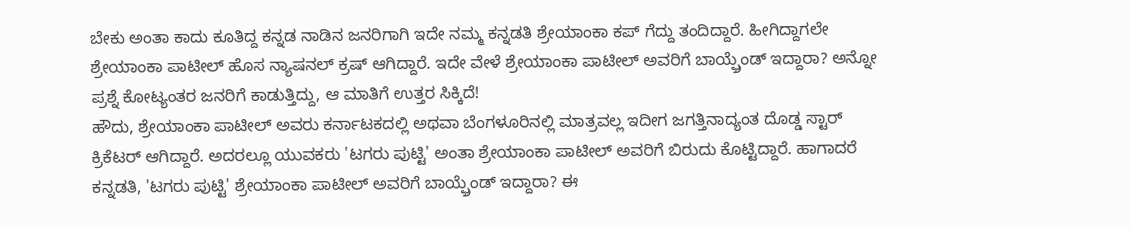ಬೇಕು ಅಂತಾ ಕಾದು ಕೂತಿದ್ದ ಕನ್ನಡ ನಾಡಿನ ಜನರಿಗಾಗಿ ಇದೇ ನಮ್ಮ ಕನ್ನಡತಿ ಶ್ರೇಯಾಂಕಾ ಕಪ್ ಗೆದ್ದು ತಂದಿದ್ದಾರೆ. ಹೀಗಿದ್ದಾಗಲೇ ಶ್ರೇಯಾಂಕಾ ಪಾಟೀಲ್ ಹೊಸ ನ್ಯಾಷನಲ್ ಕ್ರಷ್ ಆಗಿದ್ದಾರೆ. ಇದೇ ವೇಳೆ ಶ್ರೇಯಾಂಕಾ ಪಾಟೀಲ್ ಅವರಿಗೆ ಬಾಯ್ಫ್ರೆಂಡ್ ಇದ್ದಾರಾ? ಅನ್ನೋ ಪ್ರಶ್ನೆ ಕೋಟ್ಯಂತರ ಜನರಿಗೆ ಕಾಡುತ್ತಿದ್ದು, ಆ ಮಾತಿಗೆ ಉತ್ತರ ಸಿಕ್ಕಿದೆ!
ಹೌದು, ಶ್ರೇಯಾಂಕಾ ಪಾಟೀಲ್ ಅವರು ಕರ್ನಾಟಕದಲ್ಲಿ ಅಥವಾ ಬೆಂಗಳೂರಿನಲ್ಲಿ ಮಾತ್ರವಲ್ಲ ಇದೀಗ ಜಗತ್ತಿನಾದ್ಯಂತ ದೊಡ್ಡ ಸ್ಟಾರ್ ಕ್ರಿಕೆಟರ್ ಆಗಿದ್ದಾರೆ. ಅದರಲ್ಲೂ ಯುವಕರು 'ಟಗರು ಪುಟ್ಟಿ' ಅಂತಾ ಶ್ರೇಯಾಂಕಾ ಪಾಟೀಲ್ ಅವರಿಗೆ ಬಿರುದು ಕೊಟ್ಟಿದ್ದಾರೆ. ಹಾಗಾದರೆ ಕನ್ನಡತಿ, 'ಟಗರು ಪುಟ್ಟಿ' ಶ್ರೇಯಾಂಕಾ ಪಾಟೀಲ್ ಅವರಿಗೆ ಬಾಯ್ಫ್ರೆಂಡ್ ಇದ್ದಾರಾ? ಈ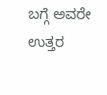ಬಗ್ಗೆ ಅವರೇ ಉತ್ತರ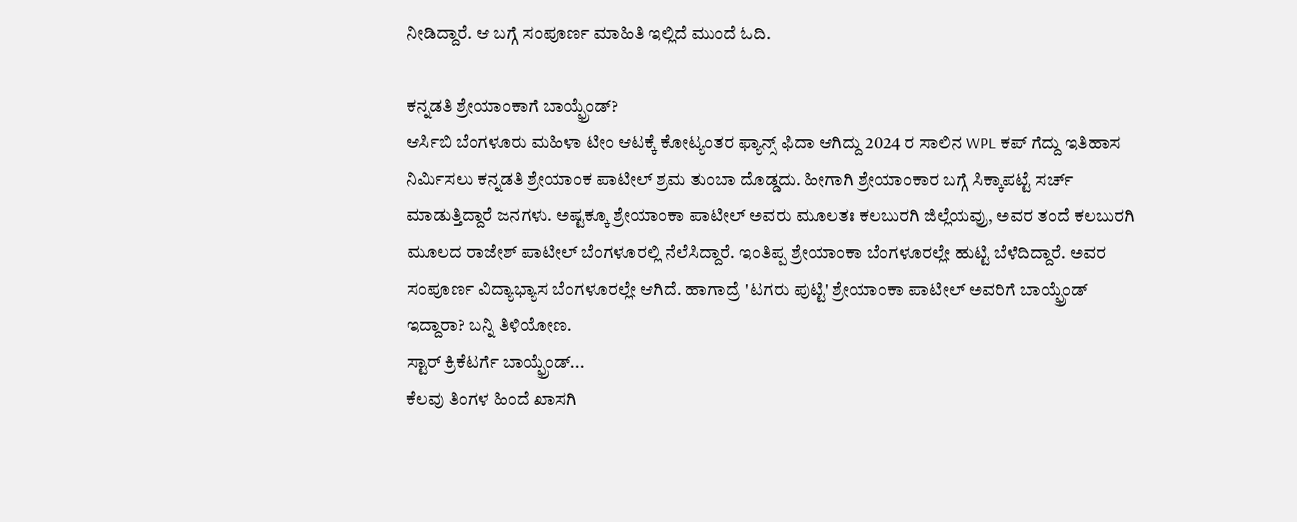ನೀಡಿದ್ದಾರೆ. ಆ ಬಗ್ಗೆ ಸಂಪೂರ್ಣ ಮಾಹಿತಿ ಇಲ್ಲಿದೆ ಮುಂದೆ ಓದಿ.

ಕನ್ನಡತಿ ಶ್ರೇಯಾಂಕಾಗೆ ಬಾಯ್ಫ್ರೆಂಡ್?
ಆರ್ಸಿಬಿ ಬೆಂಗಳೂರು ಮಹಿಳಾ ಟೀಂ ಆಟಕ್ಕೆ ಕೋಟ್ಯಂತರ ಫ್ಯಾನ್ಸ್ ಫಿದಾ ಆಗಿದ್ದು 2024 ರ ಸಾಲಿನ WPL ಕಪ್ ಗೆದ್ದು ಇತಿಹಾಸ ನಿರ್ಮಿಸಲು ಕನ್ನಡತಿ ಶ್ರೇಯಾಂಕ ಪಾಟೀಲ್ ಶ್ರಮ ತುಂಬಾ ದೊಡ್ಡದು. ಹೀಗಾಗಿ ಶ್ರೇಯಾಂಕಾರ ಬಗ್ಗೆ ಸಿಕ್ಕಾಪಟ್ಟೆ ಸರ್ಚ್ ಮಾಡುತ್ತಿದ್ದಾರೆ ಜನಗಳು. ಅಷ್ಟಕ್ಕೂ ಶ್ರೇಯಾಂಕಾ ಪಾಟೀಲ್ ಅವರು ಮೂಲತಃ ಕಲಬುರಗಿ ಜಿಲ್ಲೆಯವ್ರು, ಅವರ ತಂದೆ ಕಲಬುರಗಿ ಮೂಲದ ರಾಜೇಶ್ ಪಾಟೀಲ್ ಬೆಂಗಳೂರಲ್ಲಿ ನೆಲೆಸಿದ್ದಾರೆ. ಇಂತಿಪ್ಪ ಶ್ರೇಯಾಂಕಾ ಬೆಂಗಳೂರಲ್ಲೇ ಹುಟ್ಟಿ ಬೆಳೆದಿದ್ದಾರೆ. ಅವರ ಸಂಪೂರ್ಣ ವಿದ್ಯಾಭ್ಯಾಸ ಬೆಂಗಳೂರಲ್ಲೇ ಆಗಿದೆ. ಹಾಗಾದ್ರೆ 'ಟಗರು ಪುಟ್ಟಿ' ಶ್ರೇಯಾಂಕಾ ಪಾಟೀಲ್ ಅವರಿಗೆ ಬಾಯ್ಫ್ರೆಂಡ್ ಇದ್ದಾರಾ? ಬನ್ನಿ ತಿಳಿಯೋಣ.
ಸ್ಟಾರ್ ಕ್ರಿಕೆಟರ್ಗೆ ಬಾಯ್ಫ್ರೆಂಡ್...
ಕೆಲವು ತಿಂಗಳ ಹಿಂದೆ ಖಾಸಗಿ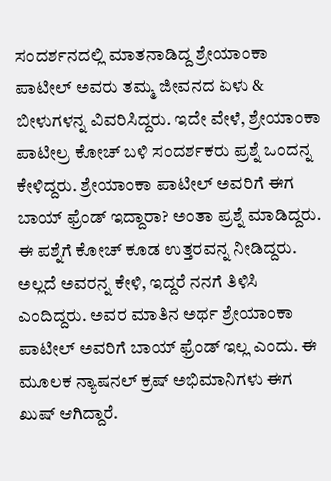ಸಂದರ್ಶನದಲ್ಲಿ ಮಾತನಾಡಿದ್ದ ಶ್ರೇಯಾಂಕಾ ಪಾಟೀಲ್ ಅವರು ತಮ್ಮ ಜೀವನದ ಏಳು & ಬೀಳುಗಳನ್ನ ವಿವರಿಸಿದ್ದರು. ಇದೇ ವೇಳೆ, ಶ್ರೇಯಾಂಕಾ ಪಾಟೀಲ್ರ ಕೋಚ್ ಬಳಿ ಸಂದರ್ಶಕರು ಪ್ರಶ್ನೆ ಒಂದನ್ನ ಕೇಳಿದ್ದರು. ಶ್ರೇಯಾಂಕಾ ಪಾಟೀಲ್ ಅವರಿಗೆ ಈಗ ಬಾಯ್ ಫ್ರೆಂಡ್ ಇದ್ದಾರಾ? ಅಂತಾ ಪ್ರಶ್ನೆ ಮಾಡಿದ್ದರು. ಈ ಪಶ್ನೆಗೆ ಕೋಚ್ ಕೂಡ ಉತ್ತರವನ್ನ ನೀಡಿದ್ದರು. ಅಲ್ಲದೆ ಅವರನ್ನ ಕೇಳಿ, ಇದ್ದರೆ ನನಗೆ ತಿಳಿಸಿ ಎಂದಿದ್ದರು. ಅವರ ಮಾತಿನ ಅರ್ಥ ಶ್ರೇಯಾಂಕಾ ಪಾಟೀಲ್ ಅವರಿಗೆ ಬಾಯ್ ಫ್ರೆಂಡ್ ಇಲ್ಲ ಎಂದು. ಈ ಮೂಲಕ ನ್ಯಾಷನಲ್ ಕ್ರಷ್ ಅಭಿಮಾನಿಗಳು ಈಗ ಖುಷ್ ಆಗಿದ್ದಾರೆ.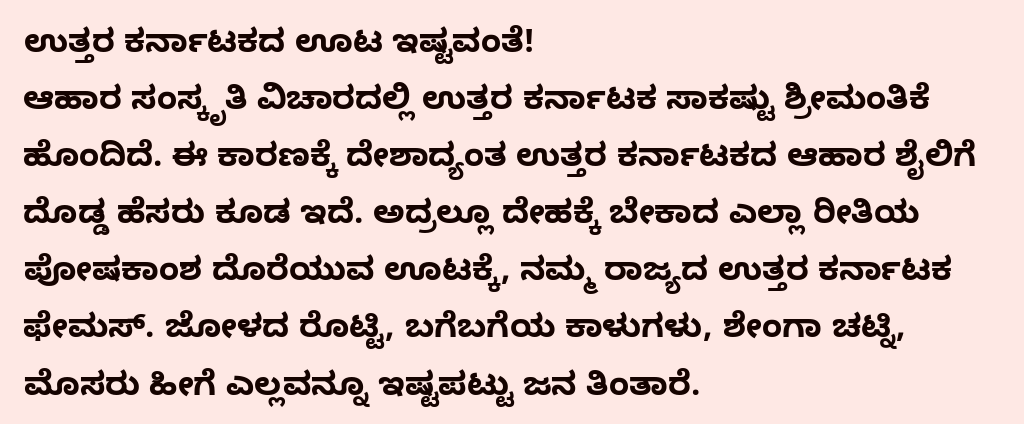ಉತ್ತರ ಕರ್ನಾಟಕದ ಊಟ ಇಷ್ಟವಂತೆ!
ಆಹಾರ ಸಂಸ್ಕೃತಿ ವಿಚಾರದಲ್ಲಿ ಉತ್ತರ ಕರ್ನಾಟಕ ಸಾಕಷ್ಟು ಶ್ರೀಮಂತಿಕೆ ಹೊಂದಿದೆ. ಈ ಕಾರಣಕ್ಕೆ ದೇಶಾದ್ಯಂತ ಉತ್ತರ ಕರ್ನಾಟಕದ ಆಹಾರ ಶೈಲಿಗೆ ದೊಡ್ಡ ಹೆಸರು ಕೂಡ ಇದೆ. ಅದ್ರಲ್ಲೂ ದೇಹಕ್ಕೆ ಬೇಕಾದ ಎಲ್ಲಾ ರೀತಿಯ ಪೋಷಕಾಂಶ ದೊರೆಯುವ ಊಟಕ್ಕೆ, ನಮ್ಮ ರಾಜ್ಯದ ಉತ್ತರ ಕರ್ನಾಟಕ ಫೇಮಸ್. ಜೋಳದ ರೊಟ್ಟಿ, ಬಗೆಬಗೆಯ ಕಾಳುಗಳು, ಶೇಂಗಾ ಚಟ್ನಿ, ಮೊಸರು ಹೀಗೆ ಎಲ್ಲವನ್ನೂ ಇಷ್ಟಪಟ್ಟು ಜನ ತಿಂತಾರೆ.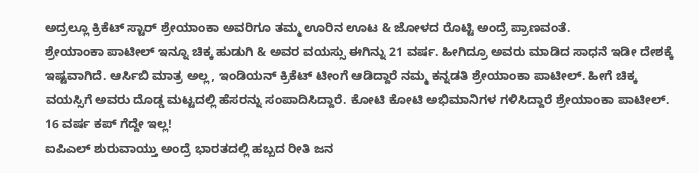ಅದ್ರಲ್ಲೂ ಕ್ರಿಕೆಟ್ ಸ್ಟಾರ್ ಶ್ರೇಯಾಂಕಾ ಅವರಿಗೂ ತಮ್ಮ ಊರಿನ ಊಟ & ಜೋಳದ ರೊಟ್ಟಿ ಅಂದ್ರೆ ಪ್ರಾಣವಂತೆ.
ಶ್ರೇಯಾಂಕಾ ಪಾಟೀಲ್ ಇನ್ನೂ ಚಿಕ್ಕ ಹುಡುಗಿ & ಅವರ ವಯಸ್ಸು ಈಗಿನ್ನು 21 ವರ್ಷ. ಹೀಗಿದ್ರೂ ಅವರು ಮಾಡಿದ ಸಾಧನೆ ಇಡೀ ದೇಶಕ್ಕೆ ಇಷ್ಟವಾಗಿದೆ. ಆರ್ಸಿಬಿ ಮಾತ್ರ ಅಲ್ಲ, ಇಂಡಿಯನ್ ಕ್ರಿಕೆಟ್ ಟೀಂಗೆ ಆಡಿದ್ದಾರೆ ನಮ್ಮ ಕನ್ನಡತಿ ಶ್ರೇಯಾಂಕಾ ಪಾಟೀಲ್. ಹೀಗೆ ಚಿಕ್ಕ ವಯಸ್ಸಿಗೆ ಅವರು ದೊಡ್ಡ ಮಟ್ಟದಲ್ಲಿ ಹೆಸರನ್ನು ಸಂಪಾದಿಸಿದ್ದಾರೆ. ಕೋಟಿ ಕೋಟಿ ಅಭಿಮಾನಿಗಳ ಗಳಿಸಿದ್ದಾರೆ ಶ್ರೇಯಾಂಕಾ ಪಾಟೀಲ್.
16 ವರ್ಷ ಕಪ್ ಗೆದ್ದೇ ಇಲ್ಲ!
ಐಪಿಎಲ್ ಶುರುವಾಯ್ತು ಅಂದ್ರೆ ಭಾರತದಲ್ಲಿ ಹಬ್ಬದ ರೀತಿ ಜನ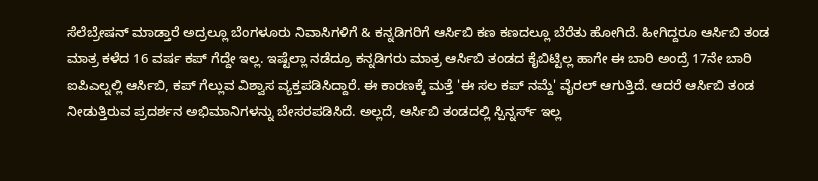ಸೆಲೆಬ್ರೇಷನ್ ಮಾಡ್ತಾರೆ ಅದ್ರಲ್ಲೂ ಬೆಂಗಳೂರು ನಿವಾಸಿಗಳಿಗೆ & ಕನ್ನಡಿಗರಿಗೆ ಆರ್ಸಿಬಿ ಕಣ ಕಣದಲ್ಲೂ ಬೆರೆತು ಹೋಗಿದೆ. ಹೀಗಿದ್ದರೂ ಆರ್ಸಿಬಿ ತಂಡ ಮಾತ್ರ ಕಳೆದ 16 ವರ್ಷ ಕಪ್ ಗೆದ್ದೇ ಇಲ್ಲ. ಇಷ್ಟೆಲ್ಲಾ ನಡೆದ್ರೂ ಕನ್ನಡಿಗರು ಮಾತ್ರ ಆರ್ಸಿಬಿ ತಂಡದ ಕೈಬಿಟ್ಟಿಲ್ಲ ಹಾಗೇ ಈ ಬಾರಿ ಅಂದ್ರೆ 17ನೇ ಬಾರಿ ಐಪಿಎಲ್ನಲ್ಲಿ ಆರ್ಸಿಬಿ, ಕಪ್ ಗೆಲ್ಲುವ ವಿಶ್ವಾಸ ವ್ಯಕ್ತಪಡಿಸಿದ್ದಾರೆ. ಈ ಕಾರಣಕ್ಕೆ ಮತ್ತೆ 'ಈ ಸಲ ಕಪ್ ನಮ್ದೆ' ವೈರಲ್ ಆಗುತ್ತಿದೆ. ಆದರೆ ಆರ್ಸಿಬಿ ತಂಡ ನೀಡುತ್ತಿರುವ ಪ್ರದರ್ಶನ ಅಭಿಮಾನಿಗಳನ್ನು ಬೇಸರಪಡಿಸಿದೆ. ಅಲ್ಲದೆ, ಆರ್ಸಿಬಿ ತಂಡದಲ್ಲಿ ಸ್ಪಿನ್ನರ್ಸ್ ಇಲ್ಲ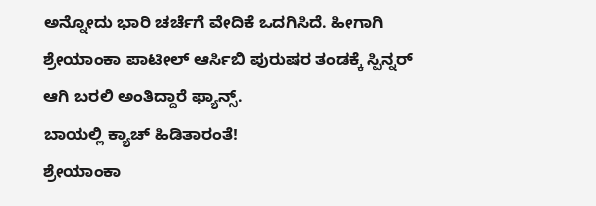ಅನ್ನೋದು ಭಾರಿ ಚರ್ಚೆಗೆ ವೇದಿಕೆ ಒದಗಿಸಿದೆ. ಹೀಗಾಗಿ ಶ್ರೇಯಾಂಕಾ ಪಾಟೀಲ್ ಆರ್ಸಿಬಿ ಪುರುಷರ ತಂಡಕ್ಕೆ ಸ್ಪಿನ್ನರ್ ಆಗಿ ಬರಲಿ ಅಂತಿದ್ದಾರೆ ಫ್ಯಾನ್ಸ್.
ಬಾಯಲ್ಲಿ ಕ್ಯಾಚ್ ಹಿಡಿತಾರಂತೆ!
ಶ್ರೇಯಾಂಕಾ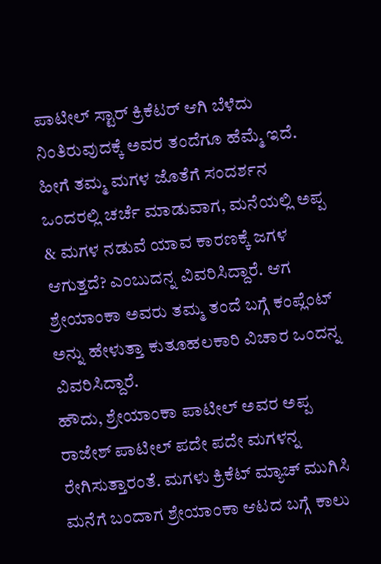ಪಾಟೀಲ್ ಸ್ಟಾರ್ ಕ್ರಿಕೆಟರ್ ಆಗಿ ಬೆಳೆದು ನಿಂತಿರುವುದಕ್ಕೆ ಅವರ ತಂದೆಗೂ ಹೆಮ್ಮೆ ಇದೆ. ಹೀಗೆ ತಮ್ಮ ಮಗಳ ಜೊತೆಗೆ ಸಂದರ್ಶನ ಒಂದರಲ್ಲಿ ಚರ್ಚೆ ಮಾಡುವಾಗ, ಮನೆಯಲ್ಲಿ ಅಪ್ಪ & ಮಗಳ ನಡುವೆ ಯಾವ ಕಾರಣಕ್ಕೆ ಜಗಳ ಆಗುತ್ತದೆ? ಎಂಬುದನ್ನ ವಿವರಿಸಿದ್ದಾರೆ. ಆಗ ಶ್ರೇಯಾಂಕಾ ಅವರು ತಮ್ಮ ತಂದೆ ಬಗ್ಗೆ ಕಂಪ್ಲೆಂಟ್ ಅನ್ನು ಹೇಳುತ್ತಾ ಕುತೂಹಲಕಾರಿ ವಿಚಾರ ಒಂದನ್ನ ವಿವರಿಸಿದ್ದಾರೆ.
ಹೌದು, ಶ್ರೇಯಾಂಕಾ ಪಾಟೀಲ್ ಅವರ ಅಪ್ಪ ರಾಜೇಶ್ ಪಾಟೀಲ್ ಪದೇ ಪದೇ ಮಗಳನ್ನ ರೇಗಿಸುತ್ತಾರಂತೆ. ಮಗಳು ಕ್ರಿಕೆಟ್ ಮ್ಯಾಚ್ ಮುಗಿಸಿ ಮನೆಗೆ ಬಂದಾಗ ಶ್ರೇಯಾಂಕಾ ಆಟದ ಬಗ್ಗೆ ಕಾಲು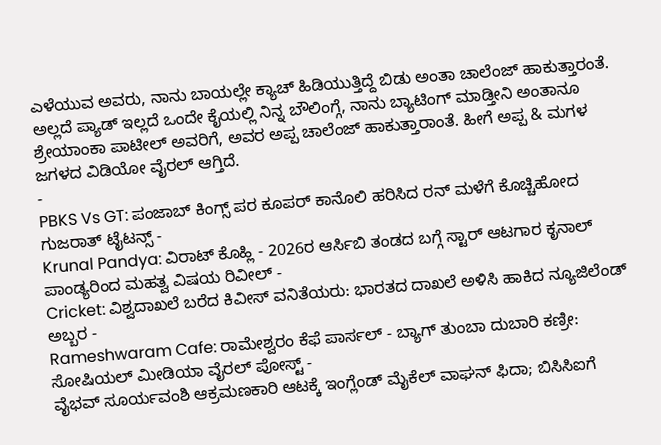ಎಳೆಯುವ ಅವರು, ನಾನು ಬಾಯಲ್ಲೇ ಕ್ಯಾಚ್ ಹಿಡಿಯುತ್ತಿದ್ದೆ ಬಿಡು ಅಂತಾ ಚಾಲೆಂಜ್ ಹಾಕುತ್ತಾರಂತೆ. ಅಲ್ಲದೆ ಪ್ಯಾಡ್ ಇಲ್ಲದೆ ಒಂದೇ ಕೈಯಲ್ಲಿ ನಿನ್ನ ಬೌಲಿಂಗ್ಗೆ, ನಾನು ಬ್ಯಾಟಿಂಗ್ ಮಾಡ್ತೀನಿ ಅಂತಾನೂ ಶ್ರೇಯಾಂಕಾ ಪಾಟೀಲ್ ಅವರಿಗೆ, ಅವರ ಅಪ್ಪ ಚಾಲೆಂಜ್ ಹಾಕುತ್ತಾರಾಂತೆ. ಹೀಗೆ ಅಪ್ಪ & ಮಗಳ ಜಗಳದ ವಿಡಿಯೋ ವೈರಲ್ ಆಗ್ತಿದೆ.
-
PBKS Vs GT: ಪಂಜಾಬ್ ಕಿಂಗ್ಸ್ ಪರ ಕೂಪರ್ ಕಾನೊಲಿ ಹರಿಸಿದ ರನ್ ಮಳೆಗೆ ಕೊಚ್ಚಿಹೋದ ಗುಜರಾತ್ ಟೈಟನ್ಸ್ -
Krunal Pandya: ವಿರಾಟ್ ಕೊಹ್ಲಿ - 2026ರ ಆರ್ಸಿಬಿ ತಂಡದ ಬಗ್ಗೆ ಸ್ಟಾರ್ ಆಟಗಾರ ಕೃನಾಲ್ ಪಾಂಡ್ಯರಿಂದ ಮಹತ್ವ ವಿಷಯ ರಿವೀಲ್ -
Cricket: ವಿಶ್ವದಾಖಲೆ ಬರೆದ ಕಿವೀಸ್ ವನಿತೆಯರು: ಭಾರತದ ದಾಖಲೆ ಅಳಿಸಿ ಹಾಕಿದ ನ್ಯೂಜಿಲೆಂಡ್ ಅಬ್ಬರ -
Rameshwaram Cafe: ರಾಮೇಶ್ವರಂ ಕೆಫೆ ಪಾರ್ಸಲ್ - ಬ್ಯಾಗ್ ತುಂಬಾ ದುಬಾರಿ ಕಣ್ರೀ: ಸೋಷಿಯಲ್ ಮೀಡಿಯಾ ವೈರಲ್ ಪೋಸ್ಟ್ -
ವೈಭವ್ ಸೂರ್ಯವಂಶಿ ಆಕ್ರಮಣಕಾರಿ ಆಟಕ್ಕೆ ಇಂಗ್ಲೆಂಡ್ ಮೈಕೆಲ್ ವಾಘನ್ ಫಿದಾ; ಬಿಸಿಸಿಐಗೆ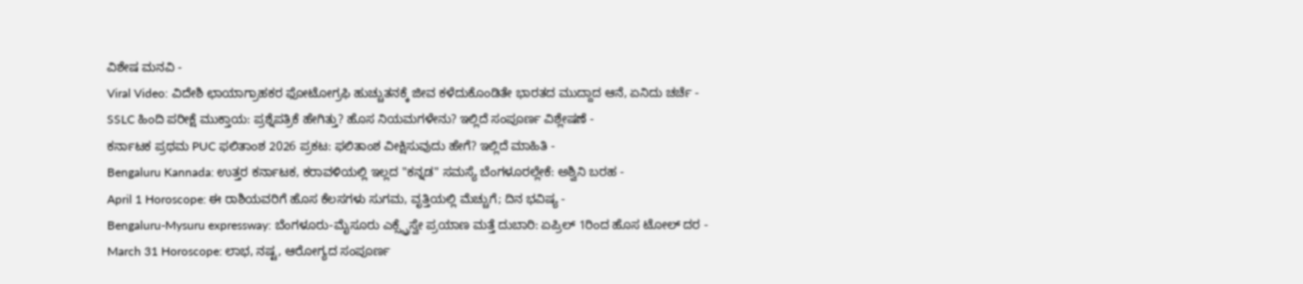ವಿಶೇಷ ಮನವಿ -
Viral Video: ವಿದೇಶಿ ಛಾಯಾಗ್ರಾಹಕರ ಫೋಟೋಗ್ರಫಿ ಹುಚ್ಚುತನಕ್ಕೆ ಜೀವ ಕಳೆದುಕೊಂಡಿತೇ ಭಾರತದ ಮುದ್ದಾದ ಆನೆ, ಏನಿದು ಚರ್ಚೆ -
SSLC ಹಿಂದಿ ಪರೀಕ್ಷೆ ಮುಕ್ತಾಯ: ಪ್ರಶ್ನೆಪತ್ರಿಕೆ ಹೇಗಿತ್ತು? ಹೊಸ ನಿಯಮಗಳೇನು? ಇಲ್ಲಿದೆ ಸಂಪೂರ್ಣ ವಿಶ್ಲೇಷಣೆ -
ಕರ್ನಾಟಕ ಪ್ರಥಮ PUC ಫಲಿತಾಂಶ 2026 ಪ್ರಕಟ: ಫಲಿತಾಂಶ ವೀಕ್ಷಿಸುವುದು ಹೇಗೆ? ಇಲ್ಲಿದೆ ಮಾಹಿತಿ -
Bengaluru Kannada: ಉತ್ತರ ಕರ್ನಾಟಕ, ಕರಾವಳಿಯಲ್ಲಿ ಇಲ್ಲದ "ಕನ್ನಡ" ಸಮಸ್ಯೆ ಬೆಂಗಳೂರಲ್ಲೇಕೆ: ಅಶ್ವಿನಿ ಬರಹ -
April 1 Horoscope: ಈ ರಾಶಿಯವರಿಗೆ ಹೊಸ ಕೆಲಸಗಳು ಸುಗಮ, ವೃತ್ತಿಯಲ್ಲಿ ಮೆಚ್ಚುಗೆ; ದಿನ ಭವಿಷ್ಯ -
Bengaluru-Mysuru expressway: ಬೆಂಗಳೂರು-ಮೈಸೂರು ಎಕ್ಸ್ಪ್ರೆಸ್ವೇ ಪ್ರಯಾಣ ಮತ್ತೆ ದುಬಾರಿ: ಏಪ್ರಿಲ್ 1ರಿಂದ ಹೊಸ ಟೋಲ್ ದರ -
March 31 Horoscope: ಲಾಭ, ನಷ್ಟ, ಆರೋಗ್ಯದ ಸಂಪೂರ್ಣ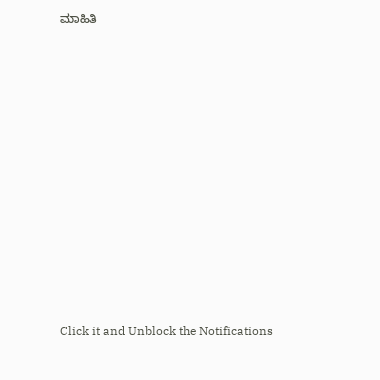ಮಾಹಿತಿ












Click it and Unblock the Notifications